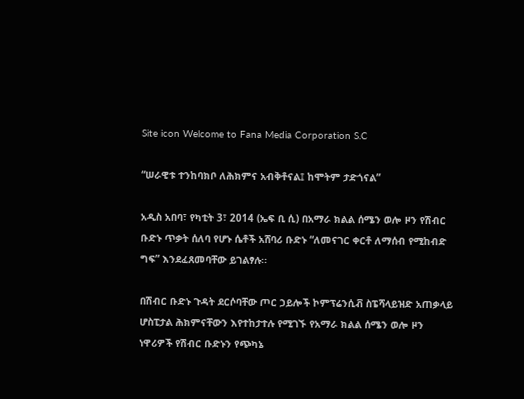Site icon Welcome to Fana Media Corporation S.C

“ሠራዊቱ ተንከባክቦ ለሕክምና አብቅቶናል፤ ከሞትም ታድጎናል”

አዲስ አበባ፣ የካቲት 3፣ 2014 (ኤፍ ቢ ሲ) በአማራ ክልል ሰሜን ወሎ ዞን የሽብር ቡድኑ ጥቃት ሰለባ የሆኑ ሴቶች አሸባሪ ቡድኑ “ለመናገር ቀርቶ ለማሰብ የሚከብድ ግፍ” እንደፈጸመባቸው ይገልፃሉ፡፡

በሽብር ቡድኑ ጉዳት ደርሶባቸው ጦር ኃይሎች ኮምፕሬንሲቭ ስፔሻላይዝድ አጠቃላይ ሆስፒታል ሕክምናቸውን እየተከታተሉ የሚገኙ የአማራ ክልል ሰሜን ወሎ ዞን ነዋሪዎች የሽብር ቡድኑን የጭካኔ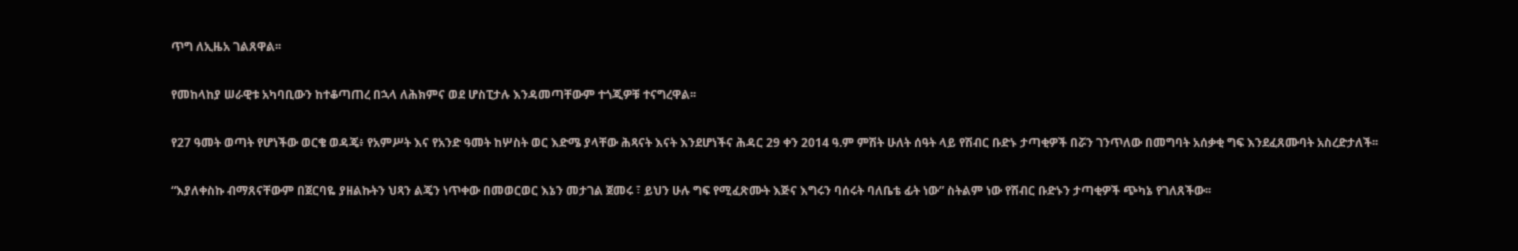ጥግ ለኢዜአ ገልጸዋል፡፡

የመከላከያ ሠራዊቱ አካባቢውን ከተቆጣጠረ በኋላ ለሕክምና ወደ ሆስፒታሉ እንዳመጣቸውም ተጎጂዎቹ ተናግረዋል፡፡

የ27 ዓመት ወጣት የሆነችው ወርቄ ወዳጄ፥ የአምሥት እና የአንድ ዓመት ከሦስት ወር እድሜ ያላቸው ሕጻናት እናት እንደሆነችና ሕዳር 29 ቀን 2014 ዓ.ም ምሽት ሁለት ሰዓት ላይ የሽብር ቡድኑ ታጣቂዎች በሯን ገንጥለው በመግባት አሰቃቂ ግፍ እንደፈጸሙባት አስረድታለች፡፡

“እያለቀስኩ ብማጸናቸውም በጀርባዬ ያዘልኩትን ህጻን ልጄን ነጥቀው በመወርወር እኔን መታገል ጀመሩ ፣ ይህን ሁሉ ግፍ የሚፈጽሙት እጅና እግሩን ባሰሩት ባለቤቴ ፊት ነው” ስትልም ነው የሽብር ቡድኑን ታጣቂዎች ጭካኔ የገለጸችው፡፡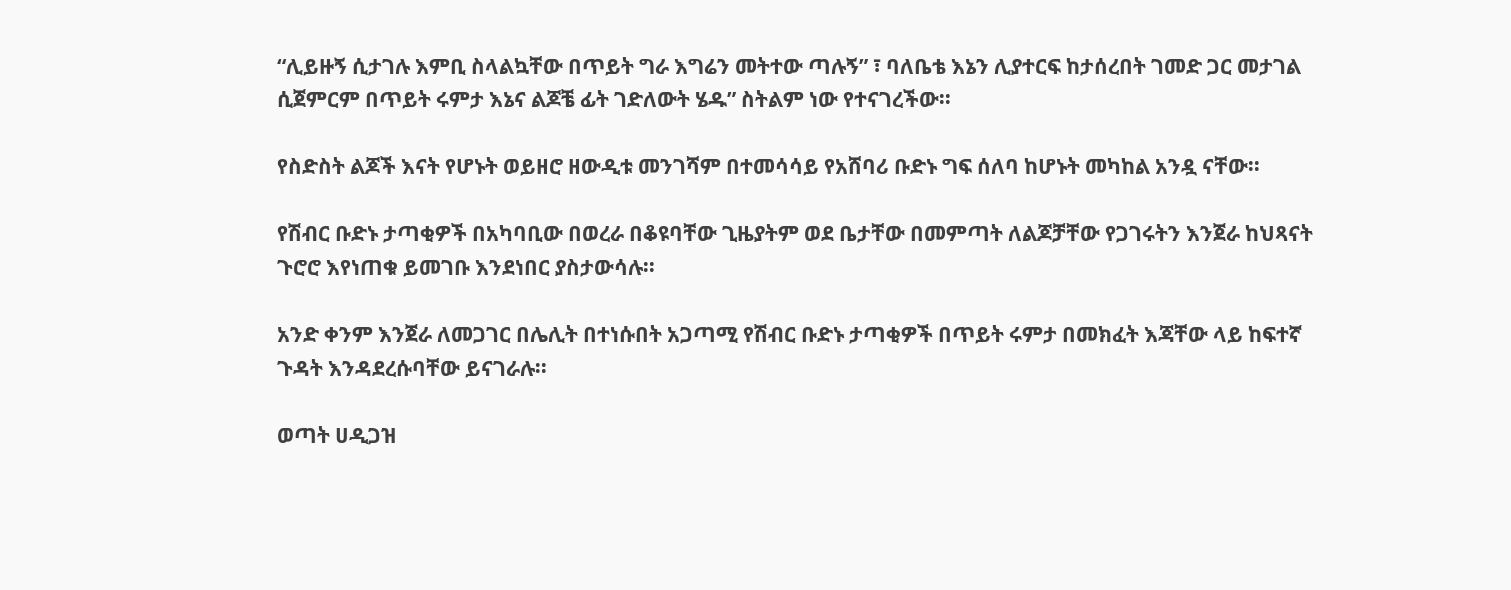“ሊይዙኝ ሲታገሉ እምቢ ስላልኳቸው በጥይት ግራ እግሬን መትተው ጣሉኝ” ፣ ባለቤቴ እኔን ሊያተርፍ ከታሰረበት ገመድ ጋር መታገል ሲጀምርም በጥይት ሩምታ እኔና ልጆቼ ፊት ገድለውት ሄዱ” ስትልም ነው የተናገረችው፡፡

የስድስት ልጆች እናት የሆኑት ወይዘሮ ዘውዲቱ መንገሻም በተመሳሳይ የአሸባሪ ቡድኑ ግፍ ሰለባ ከሆኑት መካከል አንዷ ናቸው፡፡

የሽብር ቡድኑ ታጣቂዎች በአካባቢው በወረራ በቆዩባቸው ጊዜያትም ወደ ቤታቸው በመምጣት ለልጆቻቸው የጋገሩትን እንጀራ ከህጻናት ጉሮሮ እየነጠቁ ይመገቡ እንደነበር ያስታውሳሉ፡፡

አንድ ቀንም እንጀራ ለመጋገር በሌሊት በተነሱበት አጋጣሚ የሽብር ቡድኑ ታጣቂዎች በጥይት ሩምታ በመክፈት እጃቸው ላይ ከፍተኛ ጉዳት እንዳደረሱባቸው ይናገራሉ፡፡

ወጣት ሀዲጋዝ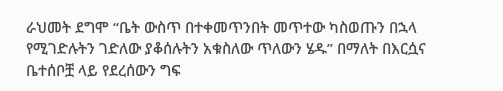ራህመት ደግሞ “ቤት ውስጥ በተቀመጥንበት መጥተው ካስወጡን በኋላ የሚገድሉትን ገድለው ያቆሰሉትን አቁስለው ጥለውን ሄዱ” በማለት በእርሷና ቤተሰቦቿ ላይ የደረሰውን ግፍ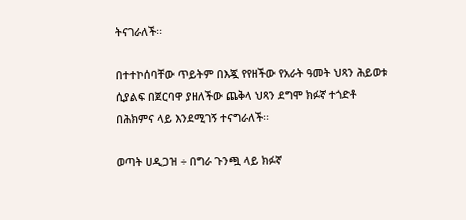ትናገራለች፡፡

በተተኮሰባቸው ጥይትም በእጇ የየዘችው የአራት ዓመት ህጻን ሕይወቱ ሲያልፍ በጀርባዋ ያዘለችው ጨቅላ ህጻን ደግሞ ክፉኛ ተጎድቶ በሕክምና ላይ እንደሚገኝ ተናግራለች፡፡

ወጣት ሀዲጋዝ ÷ በግራ ጉንጯ ላይ ክፉኛ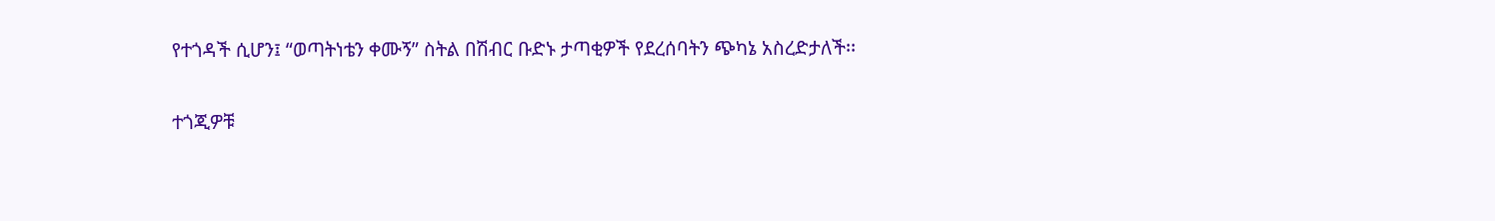የተጎዳች ሲሆን፤ “ወጣትነቴን ቀሙኝ” ስትል በሽብር ቡድኑ ታጣቂዎች የደረሰባትን ጭካኔ አስረድታለች፡፡

ተጎጂዎቹ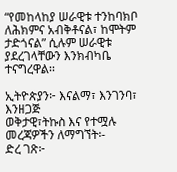“የመከላከያ ሠራዊቱ ተንከባክቦ ለሕክምና አብቅቶናል፣ ከሞትም ታድጎናል” ሲሉም ሠራዊቱ ያደረገላቸውን እንክብካቤ ተናግረዋል፡፡

ኢትዮጵያን፦ እናልማ፣ እንገንባ፣ እንዘጋጅ
ወቅታዊ፣ትኩስ እና የተሟሉ መረጃዎችን ለማግኘት፡-
ድረ ገጽ፦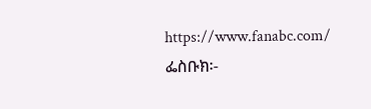https://www.fanabc.com/
ፌስቡክ፡-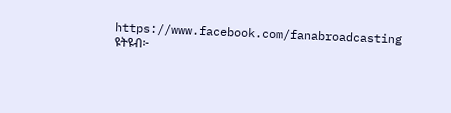https://www.facebook.com/fanabroadcasting
ዩትዩብ፦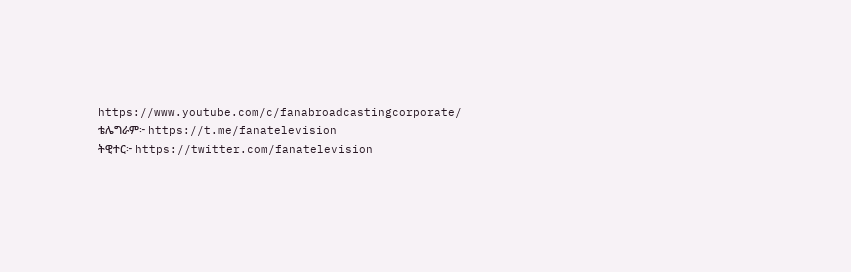https://www.youtube.com/c/fanabroadcastingcorporate/
ቴሌግራም፦ https://t.me/fanatelevision
ትዊተር፦ https://twitter.com/fanatelevision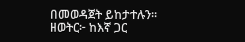በመወዳጀት ይከታተሉን፡፡
ዘወትር፦ ከእኛ ጋር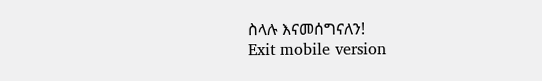ስላሉ እናመሰግናለን!
Exit mobile version